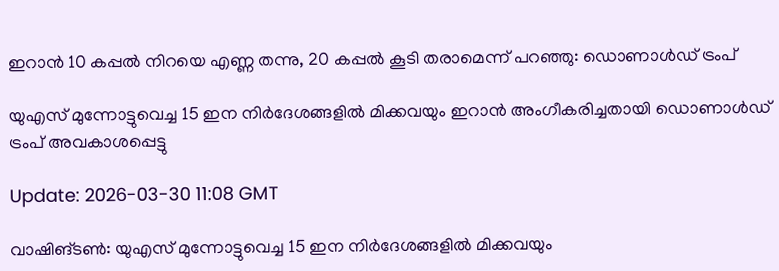ഇറാൻ 10 കപ്പൽ നിറയെ എണ്ണ തന്നു, 20 കപ്പൽ കൂടി തരാമെന്ന് പറഞ്ഞു: ഡൊണാൾഡ് ട്രംപ്

യുഎസ് മുന്നോട്ടുവെച്ച 15 ഇന നിർദേശങ്ങളിൽ മിക്കവയും ഇറാൻ അംഗീകരിച്ചതായി ഡൊണാൾഡ് ട്രംപ് അവകാശപ്പെട്ടു

Update: 2026-03-30 11:08 GMT

വാഷിങ്ടൺ: യുഎസ് മുന്നോട്ടുവെച്ച 15 ഇന നിർദേശങ്ങളിൽ മിക്കവയും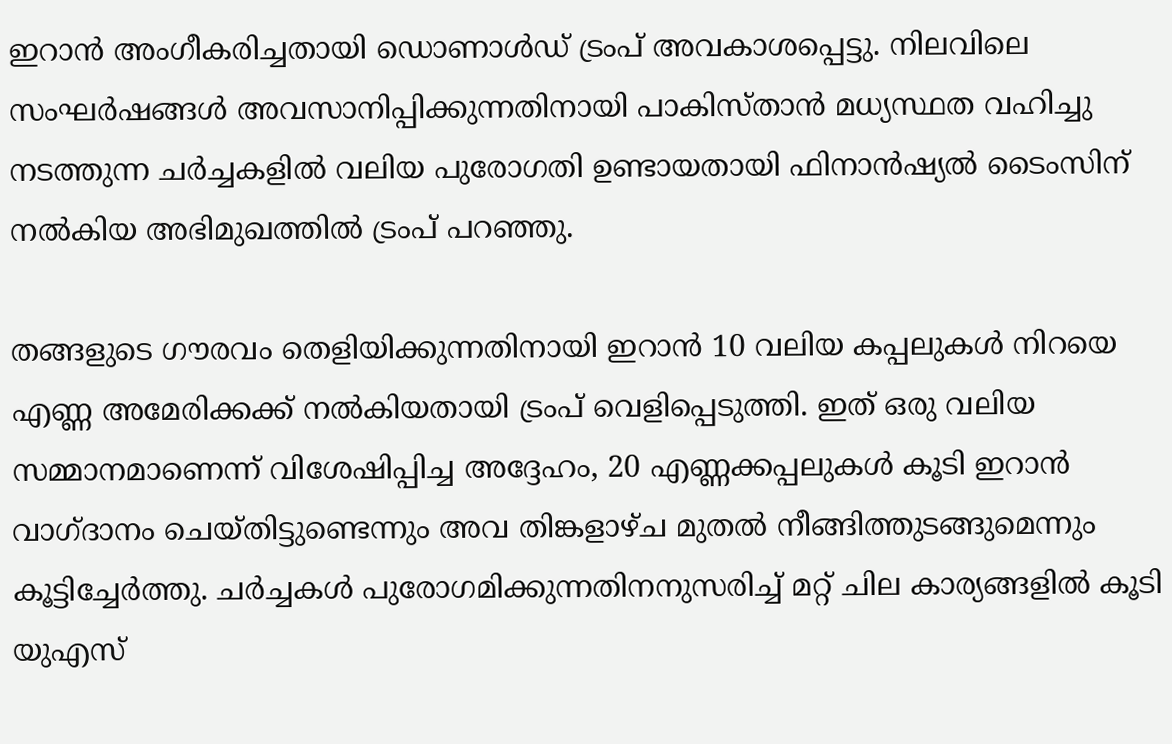ഇറാൻ അംഗീകരിച്ചതായി ഡൊണാൾഡ് ട്രംപ് അവകാശപ്പെട്ടു. നിലവിലെ സംഘർഷങ്ങൾ അവസാനിപ്പിക്കുന്നതിനായി പാകിസ്താൻ മധ്യസ്ഥത വഹിച്ചു നടത്തുന്ന ചർച്ചകളിൽ വലിയ പുരോഗതി ഉണ്ടായതായി ഫിനാൻഷ്യൽ ടൈംസിന് നൽകിയ അഭിമുഖത്തിൽ ട്രംപ് പറഞ്ഞു.

തങ്ങളുടെ ഗൗരവം തെളിയിക്കുന്നതിനായി ഇറാൻ 10 വലിയ കപ്പലുകൾ നിറയെ എണ്ണ അമേരിക്കക്ക് നൽകിയതായി ട്രംപ് വെളിപ്പെടുത്തി. ഇത് ഒരു വലിയ സമ്മാനമാണെന്ന് വിശേഷിപ്പിച്ച അദ്ദേഹം, 20 എണ്ണക്കപ്പലുകൾ കൂടി ഇറാൻ വാഗ്ദാനം ചെയ്തിട്ടുണ്ടെന്നും അവ തിങ്കളാഴ്ച മുതൽ നീങ്ങിത്തുടങ്ങുമെന്നും കൂട്ടിച്ചേർത്തു. ചർച്ചകൾ പുരോഗമിക്കുന്നതിനനുസരിച്ച് മറ്റ് ചില കാര്യങ്ങളിൽ കൂടി യുഎസ്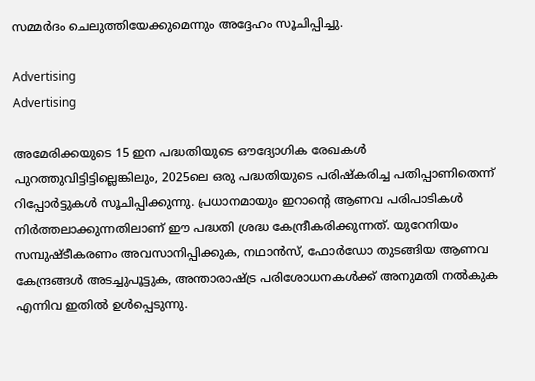സമ്മർദം ചെലുത്തിയേക്കുമെന്നും അദ്ദേഹം സൂചിപ്പിച്ചു.

Advertising
Advertising

അമേരിക്കയുടെ 15 ഇന പദ്ധതിയുടെ ഔദ്യോഗിക രേഖകൾ പുറത്തുവിട്ടിട്ടില്ലെങ്കിലും, 2025ലെ ഒരു പദ്ധതിയുടെ പരിഷ്കരിച്ച പതിപ്പാണിതെന്ന് റിപ്പോർട്ടുകൾ സൂചിപ്പിക്കുന്നു. പ്രധാനമായും ഇറാന്റെ ആണവ പരിപാടികൾ നിർത്തലാക്കുന്നതിലാണ് ഈ പദ്ധതി ശ്രദ്ധ കേന്ദ്രീകരിക്കുന്നത്. യുറേനിയം സമ്പുഷ്ടീകരണം അവസാനിപ്പിക്കുക, നഥാൻസ്, ഫോർഡോ തുടങ്ങിയ ആണവ കേന്ദ്രങ്ങൾ അടച്ചുപൂട്ടുക, അന്താരാഷ്ട്ര പരിശോധനകൾക്ക് അനുമതി നൽകുക എന്നിവ ഇതിൽ ഉൾപ്പെടുന്നു.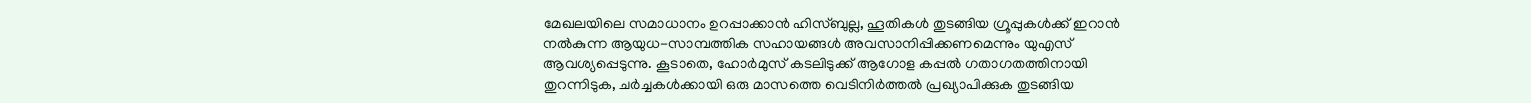മേഖലയിലെ സമാധാനം ഉറപ്പാക്കാൻ ഹിസ്ബുല്ല, ഹൂതികൾ തുടങ്ങിയ ഗ്രൂപ്പുകൾക്ക് ഇറാൻ നൽകുന്ന ആയുധ-സാമ്പത്തിക സഹായങ്ങൾ അവസാനിപ്പിക്കണമെന്നും യുഎസ് ആവശ്യപ്പെടുന്നു. കൂടാതെ, ഹോർമുസ് കടലിടുക്ക് ആഗോള കപ്പൽ ഗതാഗതത്തിനായി തുറന്നിടുക, ചർച്ചകൾക്കായി ഒരു മാസത്തെ വെടിനിർത്തൽ പ്രഖ്യാപിക്കുക തുടങ്ങിയ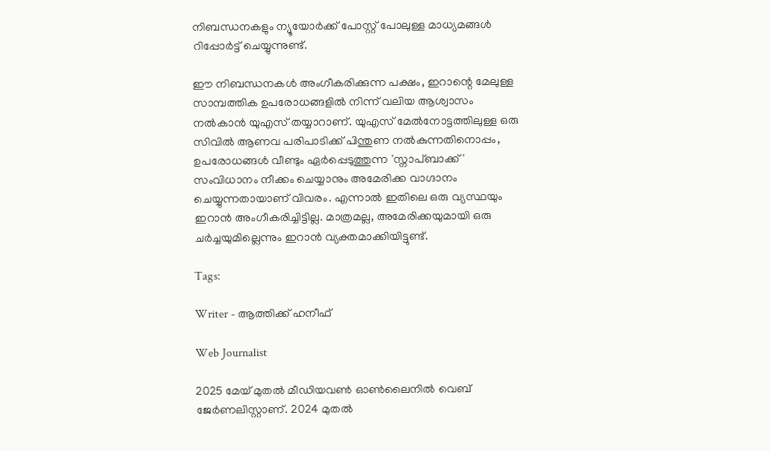നിബന്ധനകളും ന്യൂയോർക്ക് പോസ്റ്റ് പോലുള്ള മാധ്യമങ്ങൾ റിപ്പോർട്ട് ചെയ്യുന്നുണ്ട്.

ഈ നിബന്ധനകൾ അംഗീകരിക്കുന്ന പക്ഷം, ഇറാന്റെ മേലുള്ള സാമ്പത്തിക ഉപരോധങ്ങളിൽ നിന്ന് വലിയ ആശ്വാസം നൽകാൻ യുഎസ് തയ്യാറാണ്. യുഎസ് മേൽനോട്ടത്തിലുള്ള ഒരു സിവിൽ ആണവ പരിപാടിക്ക് പിന്തുണ നൽകുന്നതിനൊപ്പം, ഉപരോധങ്ങൾ വീണ്ടും ഏർപ്പെടുത്തുന്ന 'സ്നാപ്ബാക്ക്' സംവിധാനം നീക്കം ചെയ്യാനും അമേരിക്ക വാഗ്ദാനം ചെയ്യുന്നതായാണ് വിവരം. എന്നാൽ ഇതിലെ ഒരു വ്യസ്ഥയും ഇറാൻ അംഗീകരിച്ചിട്ടില്ല. മാത്രമല്ല, അമേരിക്കയുമായി ഒരു ചർച്ചയുമില്ലെന്നും ഇറാൻ വ്യക്തമാക്കിയിട്ടുണ്ട്.

Tags:

Writer - ആത്തിക്ക് ഹനീഫ്

Web Journalist

2025 മേയ് മുതൽ മീഡിയവൺ ഓൺലൈനിൽ വെബ് ജേർണലിസ്റ്റാണ്. 2024 മുതൽ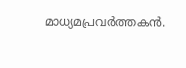മാധ്യമപ്രവർത്തകൻ.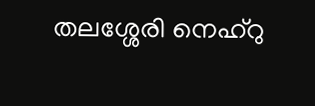തലശ്ശേരി നെഹ്‌റു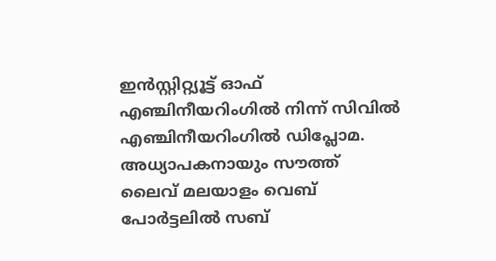ഇൻസ്റ്റിറ്റ്യൂട്ട് ഓഫ് എഞ്ചിനീയറിംഗിൽ നിന്ന് സിവിൽ എഞ്ചിനീയറിംഗിൽ ഡിപ്ലോമ. അധ്യാപകനായും സൗത്ത് ലൈവ് മലയാളം വെബ് പോർട്ടലിൽ സബ്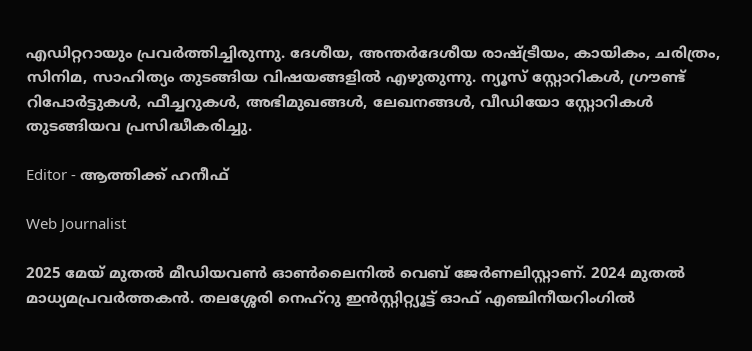എഡിറ്ററായും പ്രവർത്തിച്ചിരുന്നു. ദേശീയ, അന്തർദേശീയ രാഷ്ട്രീയം, കായികം, ചരിത്രം, സിനിമ, സാഹിത്യം തുടങ്ങിയ വിഷയങ്ങളിൽ എഴുതുന്നു. ന്യൂസ് സ്റ്റോറികൾ, ഗ്രൗണ്ട് റിപോർട്ടുകൾ, ഫീച്ചറുകൾ, അഭിമുഖങ്ങൾ, ലേഖനങ്ങൾ, വീഡിയോ സ്റ്റോറികൾ തുടങ്ങിയവ പ്രസിദ്ധീകരിച്ചു.

Editor - ആത്തിക്ക് ഹനീഫ്

Web Journalist

2025 മേയ് മുതൽ മീഡിയവൺ ഓൺലൈനിൽ വെബ് ജേർണലിസ്റ്റാണ്. 2024 മുതൽ മാധ്യമപ്രവർത്തകൻ. തലശ്ശേരി നെഹ്‌റു ഇൻസ്റ്റിറ്റ്യൂട്ട് ഓഫ് എഞ്ചിനീയറിംഗിൽ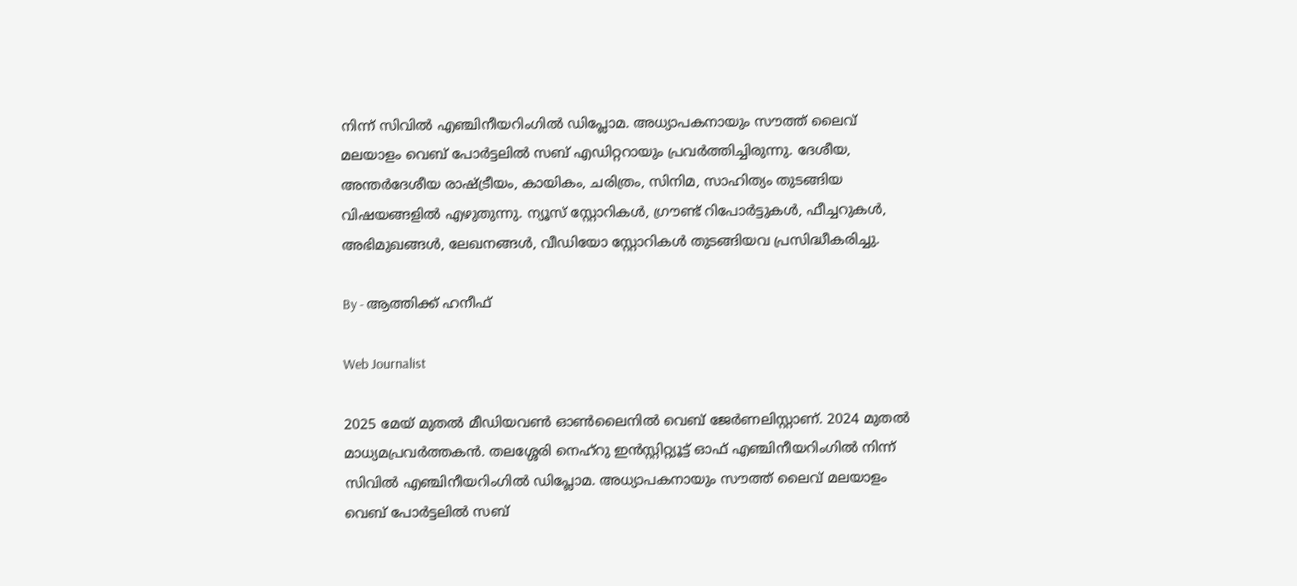നിന്ന് സിവിൽ എഞ്ചിനീയറിംഗിൽ ഡിപ്ലോമ. അധ്യാപകനായും സൗത്ത് ലൈവ് മലയാളം വെബ് പോർട്ടലിൽ സബ് എഡിറ്ററായും പ്രവർത്തിച്ചിരുന്നു. ദേശീയ, അന്തർദേശീയ രാഷ്ട്രീയം, കായികം, ചരിത്രം, സിനിമ, സാഹിത്യം തുടങ്ങിയ വിഷയങ്ങളിൽ എഴുതുന്നു. ന്യൂസ് സ്റ്റോറികൾ, ഗ്രൗണ്ട് റിപോർട്ടുകൾ, ഫീച്ചറുകൾ, അഭിമുഖങ്ങൾ, ലേഖനങ്ങൾ, വീഡിയോ സ്റ്റോറികൾ തുടങ്ങിയവ പ്രസിദ്ധീകരിച്ചു.

By - ആത്തിക്ക് ഹനീഫ്

Web Journalist

2025 മേയ് മുതൽ മീഡിയവൺ ഓൺലൈനിൽ വെബ് ജേർണലിസ്റ്റാണ്. 2024 മുതൽ മാധ്യമപ്രവർത്തകൻ. തലശ്ശേരി നെഹ്‌റു ഇൻസ്റ്റിറ്റ്യൂട്ട് ഓഫ് എഞ്ചിനീയറിംഗിൽ നിന്ന് സിവിൽ എഞ്ചിനീയറിംഗിൽ ഡിപ്ലോമ. അധ്യാപകനായും സൗത്ത് ലൈവ് മലയാളം വെബ് പോർട്ടലിൽ സബ്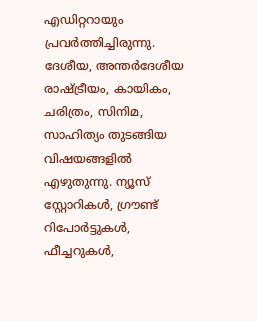എഡിറ്ററായും പ്രവർത്തിച്ചിരുന്നു. ദേശീയ, അന്തർദേശീയ രാഷ്ട്രീയം, കായികം, ചരിത്രം, സിനിമ, സാഹിത്യം തുടങ്ങിയ വിഷയങ്ങളിൽ എഴുതുന്നു. ന്യൂസ് സ്റ്റോറികൾ, ഗ്രൗണ്ട് റിപോർട്ടുകൾ, ഫീച്ചറുകൾ,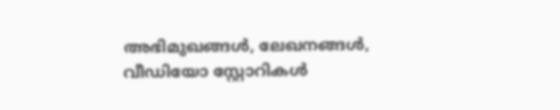അഭിമുഖങ്ങൾ, ലേഖനങ്ങൾ, വീഡിയോ സ്റ്റോറികൾ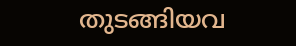തുടങ്ങിയവ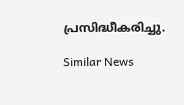പ്രസിദ്ധീകരിച്ചു.

Similar News